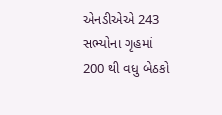એનડીએએ 243 સભ્યોના ગૃહમાં 200 થી વધુ બેઠકો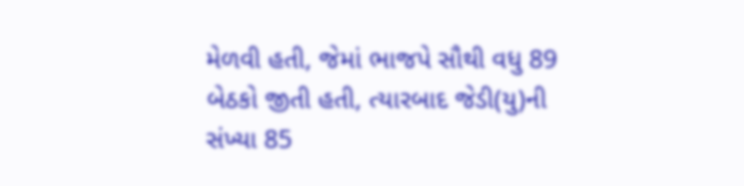મેળવી હતી, જેમાં ભાજપે સૌથી વધુ 89 બેઠકો જીતી હતી, ત્યારબાદ જેડી(યુ)ની સંખ્યા 85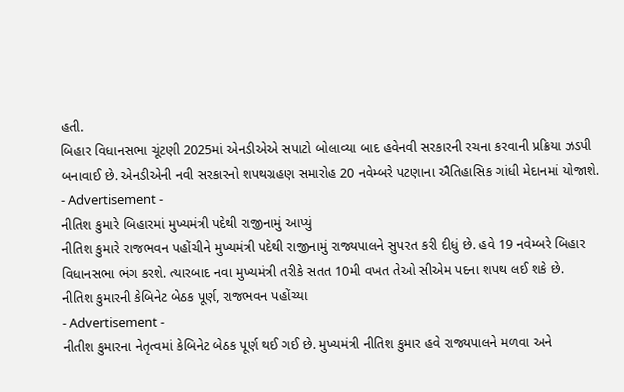હતી.
બિહાર વિધાનસભા ચૂંટણી 2025માં એનડીએએ સપાટો બોલાવ્યા બાદ હવેનવી સરકારની રચના કરવાની પ્રક્રિયા ઝડપી બનાવાઈ છે. એનડીએની નવી સરકારનો શપથગ્રહણ સમારોહ 20 નવેમ્બરે પટણાના ઐતિહાસિક ગાંધી મેદાનમાં યોજાશે.
- Advertisement -
નીતિશ કુમારે બિહારમાં મુખ્યમંત્રી પદેથી રાજીનામું આપ્યું
નીતિશ કુમારે રાજભવન પહોંચીને મુખ્યમંત્રી પદેથી રાજીનામું રાજ્યપાલને સુપરત કરી દીધું છે. હવે 19 નવેમ્બરે બિહાર વિધાનસભા ભંગ કરશે. ત્યારબાદ નવા મુખ્યમંત્રી તરીકે સતત 10મી વખત તેઓ સીએમ પદના શપથ લઈ શકે છે.
નીતિશ કુમારની કેબિનેટ બેઠક પૂર્ણ, રાજભવન પહોંચ્યા
- Advertisement -
નીતીશ કુમારના નેતૃત્વમાં કેબિનેટ બેઠક પૂર્ણ થઈ ગઈ છે. મુખ્યમંત્રી નીતિશ કુમાર હવે રાજ્યપાલને મળવા અને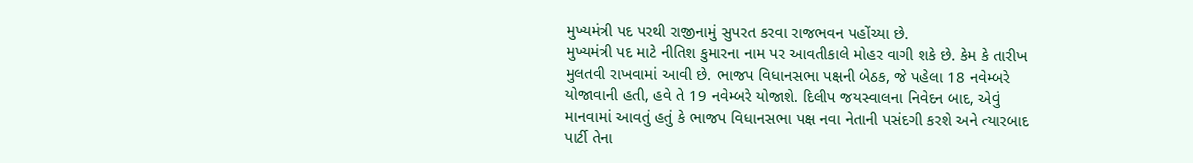મુખ્યમંત્રી પદ પરથી રાજીનામું સુપરત કરવા રાજભવન પહોંચ્યા છે.
મુખ્યમંત્રી પદ માટે નીતિશ કુમારના નામ પર આવતીકાલે મોહર વાગી શકે છે. કેમ કે તારીખ મુલતવી રાખવામાં આવી છે. ભાજપ વિધાનસભા પક્ષની બેઠક, જે પહેલા 18 નવેમ્બરે યોજાવાની હતી, હવે તે 19 નવેમ્બરે યોજાશે. દિલીપ જયસ્વાલના નિવેદન બાદ, એવું માનવામાં આવતું હતું કે ભાજપ વિધાનસભા પક્ષ નવા નેતાની પસંદગી કરશે અને ત્યારબાદ પાર્ટી તેના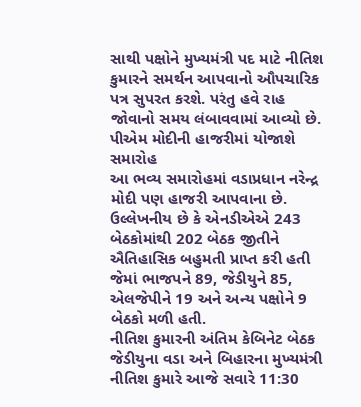સાથી પક્ષોને મુખ્યમંત્રી પદ માટે નીતિશ કુમારને સમર્થન આપવાનો ઔપચારિક પત્ર સુપરત કરશે. પરંતુ હવે રાહ જોવાનો સમય લંબાવવામાં આવ્યો છે.
પીએમ મોદીની હાજરીમાં યોજાશે સમારોહ
આ ભવ્ય સમારોહમાં વડાપ્રધાન નરેન્દ્ર મોદી પણ હાજરી આપવાના છે. ઉલ્લેખનીય છે કે એનડીએએ 243 બેઠકોમાંથી 202 બેઠક જીતીને ઐતિહાસિક બહુમતી પ્રાપ્ત કરી હતી જેમાં ભાજપને 89, જેડીયુને 85, એલજેપીને 19 અને અન્ય પક્ષોને 9 બેઠકો મળી હતી.
નીતિશ કુમારની અંતિમ કેબિનેટ બેઠક
જેડીયુના વડા અને બિહારના મુખ્યમંત્રી નીતિશ કુમારે આજે સવારે 11:30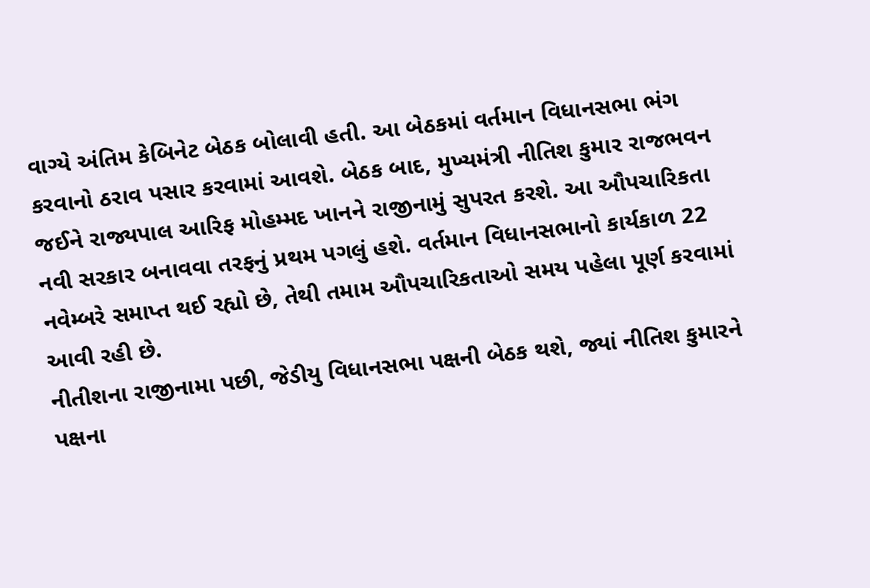વાગ્યે અંતિમ કેબિનેટ બેઠક બોલાવી હતી. આ બેઠકમાં વર્તમાન વિધાનસભા ભંગ કરવાનો ઠરાવ પસાર કરવામાં આવશે. બેઠક બાદ, મુખ્યમંત્રી નીતિશ કુમાર રાજભવન જઈને રાજ્યપાલ આરિફ મોહમ્મદ ખાનને રાજીનામું સુપરત કરશે. આ ઔપચારિકતા નવી સરકાર બનાવવા તરફનું પ્રથમ પગલું હશે. વર્તમાન વિધાનસભાનો કાર્યકાળ 22 નવેમ્બરે સમાપ્ત થઈ રહ્યો છે, તેથી તમામ ઔપચારિકતાઓ સમય પહેલા પૂર્ણ કરવામાં આવી રહી છે.
નીતીશના રાજીનામા પછી, જેડીયુ વિધાનસભા પક્ષની બેઠક થશે, જ્યાં નીતિશ કુમારને પક્ષના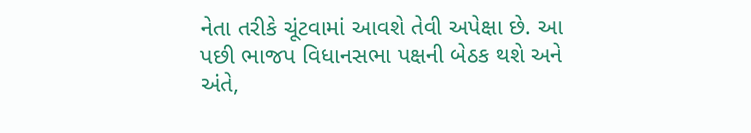નેતા તરીકે ચૂંટવામાં આવશે તેવી અપેક્ષા છે. આ પછી ભાજપ વિધાનસભા પક્ષની બેઠક થશે અને અંતે,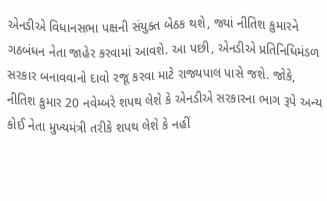એનડીએ વિધાનસભા પક્ષની સંયુક્ત બેઠક થશે, જ્યાં નીતિશ કુમારને ગઠબંધન નેતા જાહેર કરવામાં આવશે. આ પછી, એનડીએ પ્રતિનિધિમંડળ સરકાર બનાવવાનો દાવો રજૂ કરવા માટે રાજ્યપાલ પાસે જશે. જોકે, નીતિશ કુમાર 20 નવેમ્બરે શપથ લેશે કે એનડીએ સરકારના ભાગ રૂપે અન્ય કોઈ નેતા મુખ્યમંત્રી તરીકે શપથ લેશે કે નહીં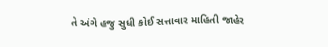તે અંગે હજુ સુધી કોઈ સત્તાવાર માહિતી જાહેર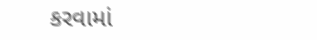કરવામાં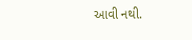આવી નથી.